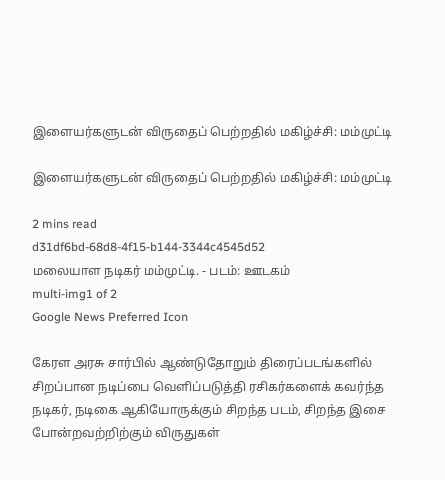இளையர்களுடன் விருதைப் பெற்றதில் மகிழ்ச்சி: மம்முட்டி

இளையர்களுடன் விருதைப் பெற்றதில் மகிழ்ச்சி: மம்முட்டி

2 mins read
d31df6bd-68d8-4f15-b144-3344c4545d52
மலையாள நடிகர் மம்முட்டி. - படம்: ஊடகம்
multi-img1 of 2
Google News Preferred Icon

கேரள அரசு சார்பில் ஆண்டுதோறும் திரைப்படங்களில் சிறப்பான நடிப்பை வெளிப்படுத்தி ரசிகர்களைக் கவர்ந்த நடிகர், நடிகை ஆகியோருக்கும் சிறந்த படம், சிறந்த இசை போன்றவற்றிற்கும் விருதுகள்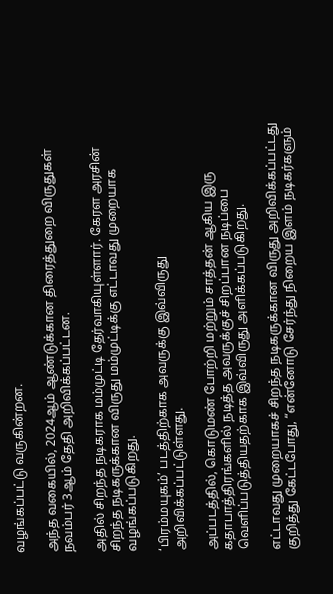வழங்கப்பட்டு வருகின்றன.

அந்த வகையில், 2024ஆம் ஆண்டுக்கான திரைத்துறை விருதுகள் நவம்பர் 3ஆம் தேதி அறிவிக்கப்பட்டன.

அதில் சிறந்த நடிகராக மம்முட்டி தேர்வாகியுள்ளார். கேரள அரசின் சிறந்த நடிகருக்கான விருது மம்முட்டிக்கு எட்டாவது முறையாக வழங்கப்படுகிறது.

‘பிரம்மயுகம்’ படத்திற்காக அவருக்கு இவ்விருது அறிவிக்கப்பட்டுள்ளது.

அப்படத்தில், கொடுமண் போற்றி மற்றும் சாத்தன் ஆகிய இரு கதாபாத்திரங்களில் நடித்த அவருக்குச் சிறப்பான நடிப்பை வெளிப்படுத்தியதற்காக இவ்விருது அளிக்கப்படுகிறது.

எட்டாவது முறையாகச் சிறந்த நடிகருக்கான விருது அறிவிக்கப்பட்டது குறித்து கேட்டபோது, “என்னோடு சேர்ந்து நிறைய இளம் நடிகர்களும்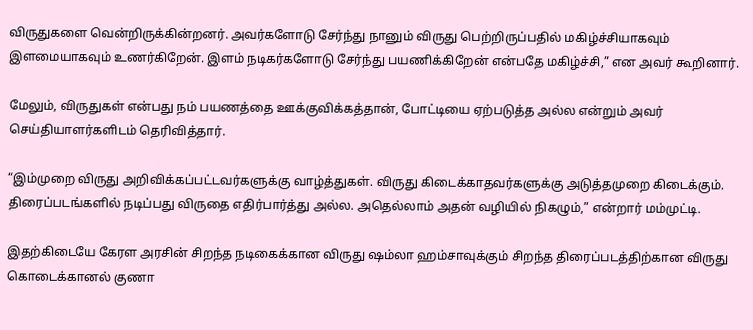விருதுகளை வென்றிருக்கின்றனர். அவர்களோடு சேர்ந்து நானும் விருது பெற்றிருப்பதில் மகிழ்ச்சியாகவும் இளமையாகவும் உணர்கிறேன். இளம் நடிகர்களோடு சேர்ந்து பயணிக்கிறேன் என்பதே மகிழ்ச்சி,” என அவர் கூறினார்.

மேலும், விருதுகள் என்பது நம் பயணத்தை ஊக்குவிக்கத்தான், போட்டியை ஏற்படுத்த அல்ல என்றும் அவர் செய்தியாளர்களிடம் தெரிவித்தார்.

“இம்முறை விருது அறிவிக்கப்பட்டவர்களுக்கு வாழ்த்துகள். விருது கிடைக்காதவர்களுக்கு அடுத்தமுறை கிடைக்கும். திரைப்படங்களில் நடிப்பது விருதை எதிர்பார்த்து அல்ல. அதெல்லாம் அதன் வழியில் நிகழும்,” என்றார் மம்முட்டி.

இதற்கிடையே கேரள அரசின் சிறந்த நடிகைக்கான விருது ஷம்லா ஹம்சாவுக்கும் சிறந்த திரைப்படத்திற்கான விருது கொடைக்கானல் குணா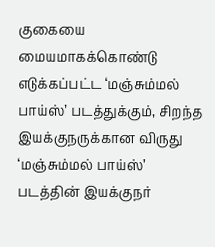குகையை மையமாகக்கொண்டு எடுக்கப்பட்ட ‘மஞ்சும்மல் பாய்ஸ்’ படத்துக்கும், சிறந்த இயக்குநருக்கான விருது ‘மஞ்சும்மல் பாய்ஸ்’ படத்தின் இயக்குநர்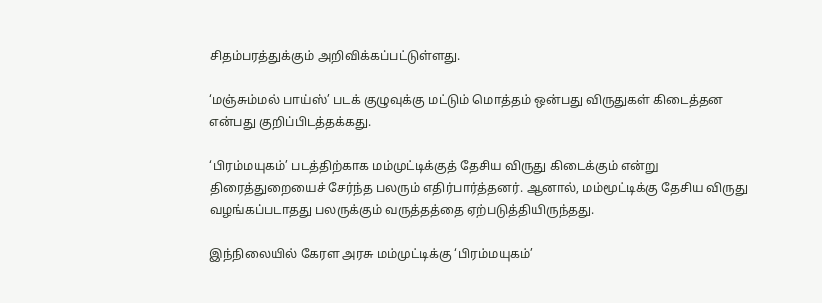சிதம்பரத்துக்கும் அறிவிக்கப்பட்டுள்ளது.

‘மஞ்சும்மல் பாய்ஸ்’ படக் குழுவுக்கு மட்டும் மொத்தம் ஒன்பது விருதுகள் கிடைத்தன என்பது குறிப்பிடத்தக்கது.

‘பிரம்மயுகம்’ படத்திற்காக மம்முட்டிக்குத் தேசிய விருது கிடைக்கும் என்று திரைத்துறையைச் சேர்ந்த பலரும் எதிர்பார்த்தனர். ஆனால், மம்மூட்டிக்கு தேசிய விருது வழங்கப்படாதது பலருக்கும் வருத்தத்தை ஏற்படுத்தியிருந்தது.

இந்நிலையில் கேரள அரசு மம்முட்டிக்கு ‘பிரம்மயுகம்’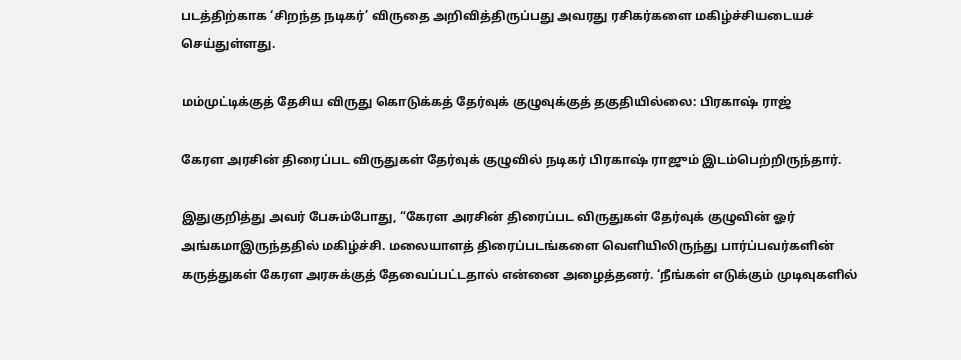படத்திற்காக ‘சிறந்த நடிகர்’ விருதை அறிவித்திருப்பது அவரது ரசிகர்களை மகிழ்ச்சியடையச் செய்துள்ளது.

மம்முட்டிக்குத் தேசிய விருது கொடுக்கத் தேர்வுக் குழுவுக்குத் தகுதியில்லை: பிரகாஷ் ராஜ்

கேரள அரசின் திரைப்பட விருதுகள் தேர்வுக் குழுவில் நடிகர் பிரகாஷ் ராஜும் இடம்பெற்றிருந்தார்.

இதுகுறித்து அவர் பேசும்போது, “கேரள அரசின் திரைப்பட விருதுகள் தேர்வுக் குழுவின் ஓர் அங்கமாஇருந்ததில் மகிழ்ச்சி. மலையாளத் திரைப்படங்களை வெளியிலிருந்து பார்ப்பவர்களின் கருத்துகள் கேரள அரசுக்குத் தேவைப்பட்டதால் என்னை அழைத்தனர். ‘நீங்கள் எடுக்கும் முடிவுகளில்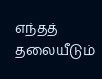எந்தத் தலையீடும்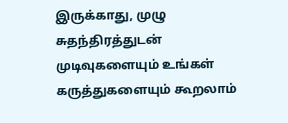இருக்காது, முழு சுதந்திரத்துடன் முடிவுகளையும் உங்கள் கருத்துகளையும் கூறலாம்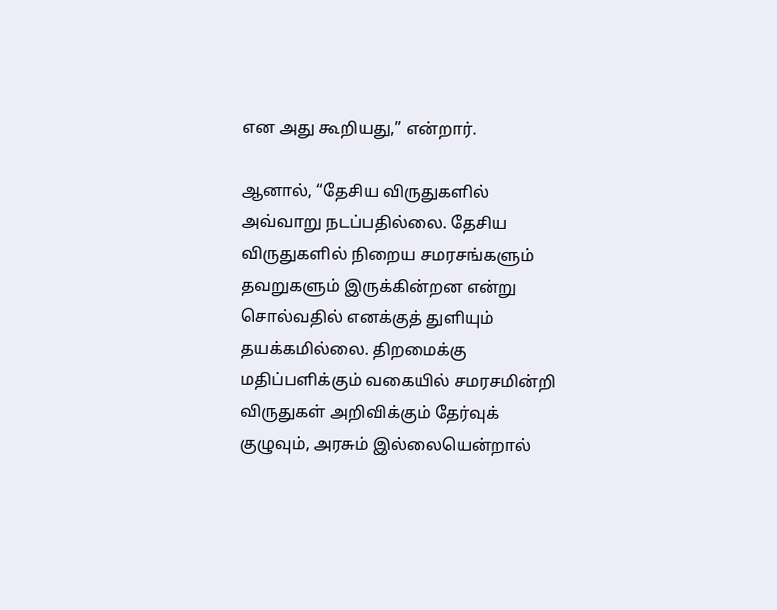என அது கூறியது,” என்றார்.

ஆனால், “தேசிய விருதுகளில் அவ்வாறு நடப்பதில்லை. தேசிய விருதுகளில் நிறைய சமரசங்களும் தவறுகளும் இருக்கின்றன என்று சொல்வதில் எனக்குத் துளியும் தயக்கமில்லை. திறமைக்கு மதிப்பளிக்கும் வகையில் சமரசமின்றி விருதுகள் அறிவிக்கும் தேர்வுக் குழுவும், அரசும் இல்லையென்றால்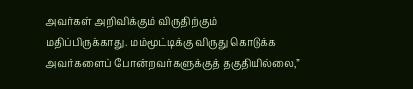அவர்கள் அறிவிக்கும் விருதிற்கும் மதிப்பிருக்காது. மம்மூட்டிக்கு விருது கொடுக்க அவர்களைப் போன்றவர்களுக்குத் தகுதியில்லை,”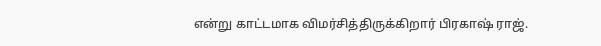என்று காட்டமாக விமர்சித்திருக்கிறார் பிரகாஷ் ராஜ்.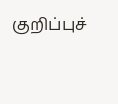குறிப்புச்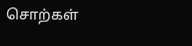சொற்கள்